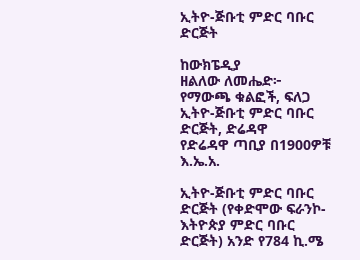ኢትዮ-ጅቡቲ ምድር ባቡር ድርጅት

ከውክፔዲያ
ዘልለው ለመሔድ፦ የማውጫ ቁልፎች, ፍለጋ
ኢትዮ-ጅቡቲ ምድር ባቡር ድርጅት, ድሬዳዋ
የድሬዳዋ ጣቢያ በ1900ዎቹ እ.ኤ.አ.

ኢትዮ-ጅቡቲ ምድር ባቡር ድርጅት (የቀድሞው ፍራንኮ-እትዮጵያ ምድር ባቡር ድርጅት) አንድ የ784 ኪ.ሜ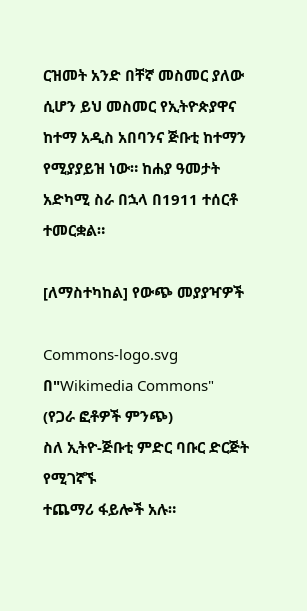ርዝመት አንድ በቸኛ መስመር ያለው ሲሆን ይህ መስመር የኢትዮጵያዋና ከተማ አዲስ አበባንና ጅቡቲ ከተማን የሚያያይዝ ነው። ከሐያ ዓመታት አድካሚ ስራ በኋላ በ1911 ተሰርቶ ተመርቋል።

[ለማስተካከል] የውጭ መያያዣዎች

Commons-logo.svg
በ"Wikimedia Commons"
(የጋራ ፎቶዎች ምንጭ)
ስለ ኢትዮ-ጅቡቲ ምድር ባቡር ድርጅት የሚገኛኙ
ተጨማሪ ፋይሎች አሉ።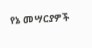የኔ መሣርያዎች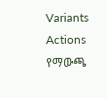Variants
Actions
የማውጫ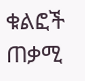ቁልፎች
ጠቃሚ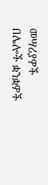መሣሪያዎች
በሌሎች ቋንቋዎች